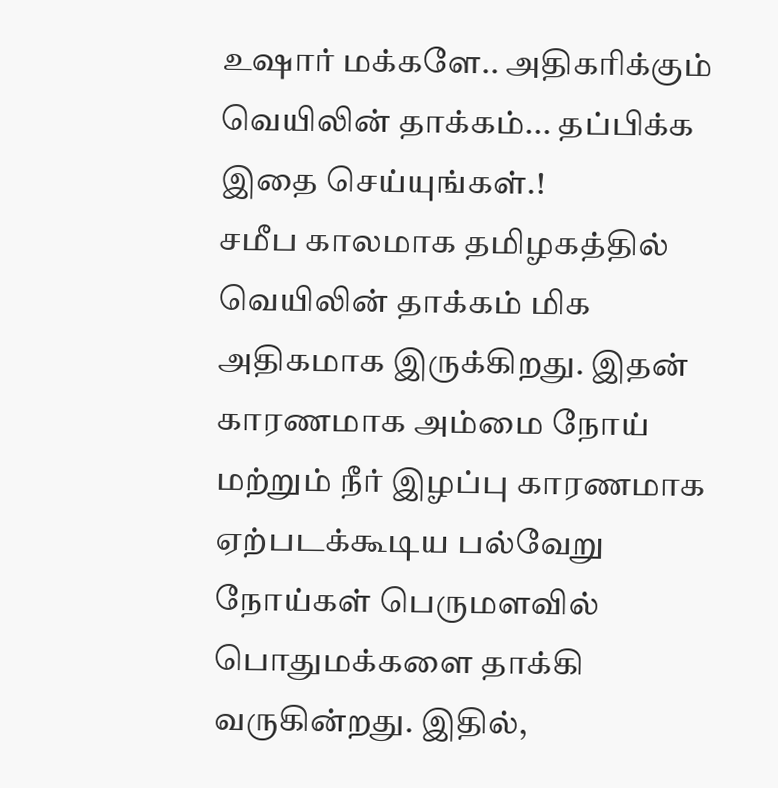உஷார் மக்களே.. அதிகரிக்கும் வெயிலின் தாக்கம்... தப்பிக்க இதை செய்யுங்கள்.!
சமீப காலமாக தமிழகத்தில் வெயிலின் தாக்கம் மிக அதிகமாக இருக்கிறது. இதன் காரணமாக அம்மை நோய் மற்றும் நீர் இழப்பு காரணமாக ஏற்படக்கூடிய பல்வேறு நோய்கள் பெருமளவில் பொதுமக்களை தாக்கி வருகின்றது. இதில்,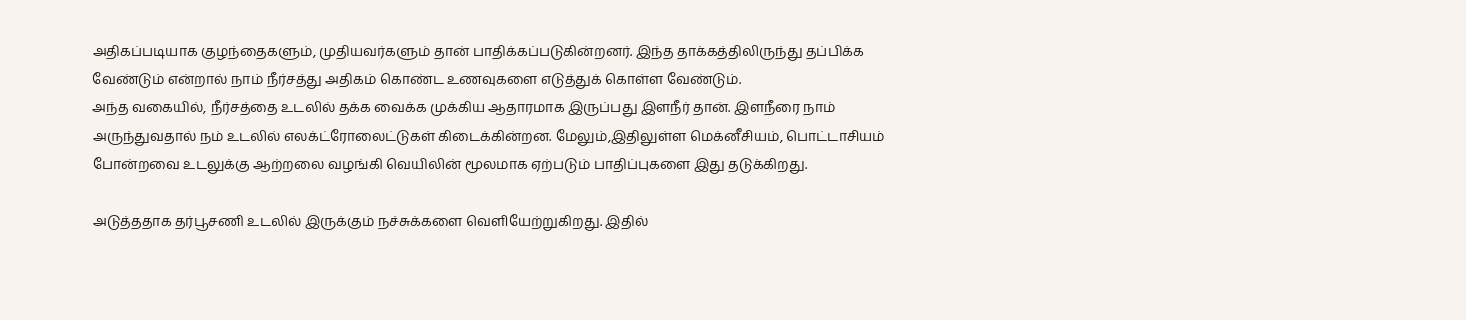அதிகப்படியாக குழந்தைகளும், முதியவர்களும் தான் பாதிக்கப்படுகின்றனர். இந்த தாக்கத்திலிருந்து தப்பிக்க வேண்டும் என்றால் நாம் நீர்சத்து அதிகம் கொண்ட உணவுகளை எடுத்துக் கொள்ள வேண்டும்.
அந்த வகையில், நீர்சத்தை உடலில் தக்க வைக்க முக்கிய ஆதாரமாக இருப்பது இளநீர் தான். இளநீரை நாம் அருந்துவதால் நம் உடலில் எலக்ட்ரோலைட்டுகள் கிடைக்கின்றன. மேலும்,இதிலுள்ள மெக்னீசியம், பொட்டாசியம் போன்றவை உடலுக்கு ஆற்றலை வழங்கி வெயிலின் மூலமாக ஏற்படும் பாதிப்புகளை இது தடுக்கிறது.

அடுத்ததாக தர்பூசணி உடலில் இருக்கும் நச்சுக்களை வெளியேற்றுகிறது. இதில்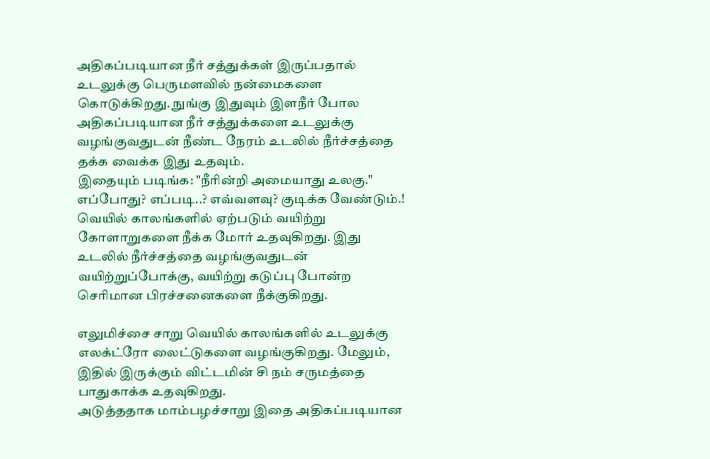அதிகப்படியான நீர் சத்துக்கள் இருப்பதால் உடலுக்கு பெருமளவில் நன்மைகளை கொடுக்கிறது. நுங்கு இதுவும் இளநீர் போல அதிகப்படியான நீர் சத்துக்களை உடலுக்கு வழங்குவதுடன் நீண்ட நேரம் உடலில் நீர்ச்சத்தை தக்க வைக்க இது உதவும்.
இதையும் படிங்க: "நீரின்றி அமையாது உலகு." எப்போது? எப்படி..? எவ்வளவு? குடிக்க வேண்டும்.!
வெயில் காலங்களில் ஏற்படும் வயிற்று கோளாறுகளை நீக்க மோர் உதவுகிறது. இது உடலில் நீர்ச்சத்தை வழங்குவதுடன் வயிற்றுப்போக்கு, வயிற்று கடுப்பு போன்ற செரிமான பிரச்சனைகளை நீக்குகிறது.

எலுமிச்சை சாறு வெயில் காலங்களில் உடலுக்கு எலக்ட்ரோ லைட்டுகளை வழங்குகிறது. மேலும், இதில் இருக்கும் விட்டமின் சி நம் சருமத்தை பாதுகாக்க உதவுகிறது.
அடுத்ததாக மாம்பழச்சாறு இதை அதிகப்படியான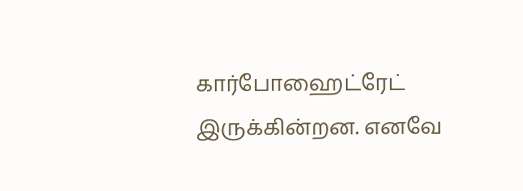கார்போஹைட்ரேட் இருக்கின்றன. எனவே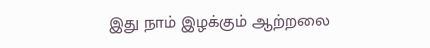இது நாம் இழக்கும் ஆற்றலை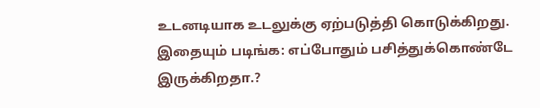உடனடியாக உடலுக்கு ஏற்படுத்தி கொடுக்கிறது.
இதையும் படிங்க: எப்போதும் பசித்துக்கொண்டே இருக்கிறதா.?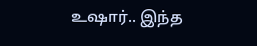உஷார்.. இந்த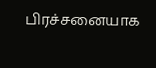பிரச்சனையாக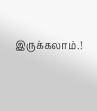இருக்கலாம்.!